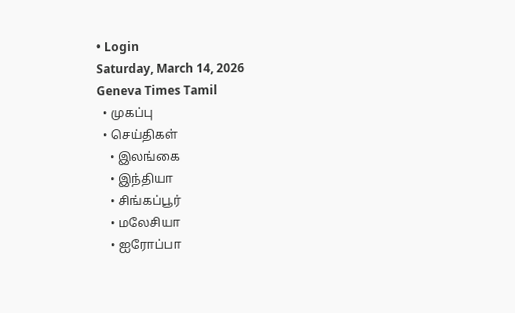• Login
Saturday, March 14, 2026
Geneva Times Tamil
  • முகப்பு
  • செய்திகள்
    • இலங்கை
    • இந்தியா
    • சிங்கப்பூர்
    • மலேசியா
    • ஐரோப்பா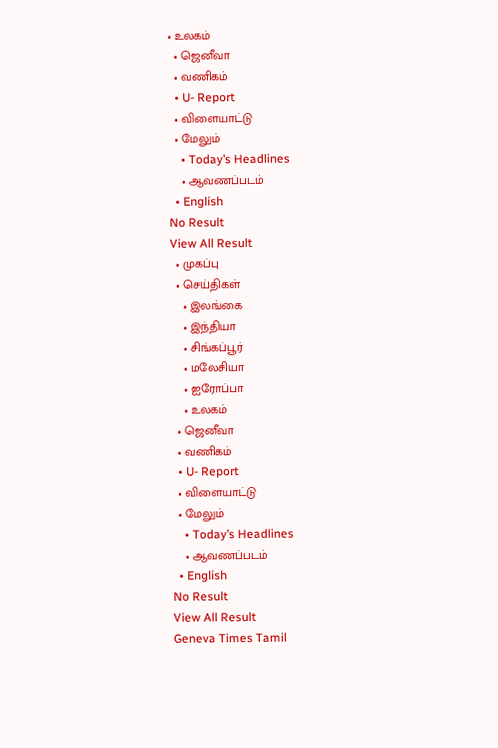• உலகம்
  • ஜெனீவா
  • வணிகம்
  • U- Report
  • விளையாட்டு
  • மேலும்
    • Today’s Headlines
    • ஆவணப்படம்
  • English
No Result
View All Result
  • முகப்பு
  • செய்திகள்
    • இலங்கை
    • இந்தியா
    • சிங்கப்பூர்
    • மலேசியா
    • ஐரோப்பா
    • உலகம்
  • ஜெனீவா
  • வணிகம்
  • U- Report
  • விளையாட்டு
  • மேலும்
    • Today’s Headlines
    • ஆவணப்படம்
  • English
No Result
View All Result
Geneva Times Tamil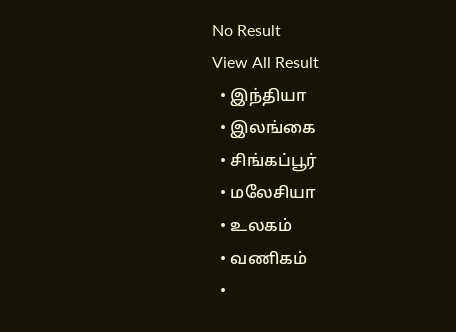No Result
View All Result
  • இந்தியா
  • இலங்கை
  • சிங்கப்பூர்
  • மலேசியா
  • உலகம்
  • வணிகம்
  •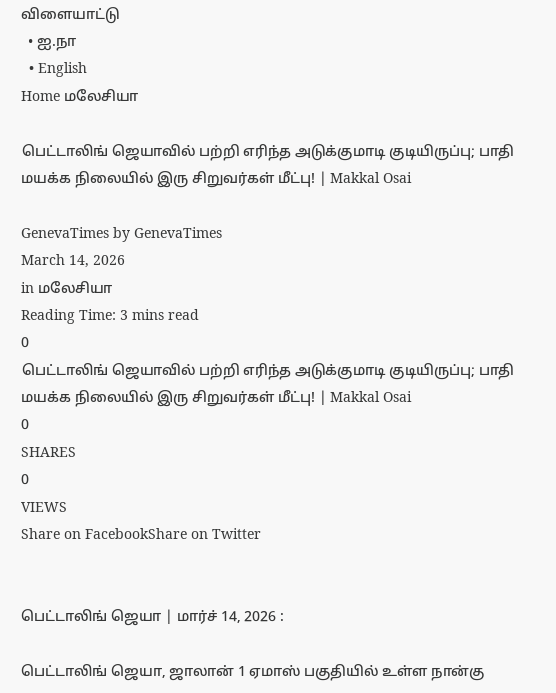விளையாட்டு
  • ஐ.நா
  • English
Home மலேசியா

பெட்டாலிங் ஜெயாவில் பற்றி எரிந்த அடுக்குமாடி குடியிருப்பு; பாதி மயக்க நிலையில் இரு சிறுவர்கள் மீட்பு! | Makkal Osai

GenevaTimes by GenevaTimes
March 14, 2026
in மலேசியா
Reading Time: 3 mins read
0
பெட்டாலிங் ஜெயாவில் பற்றி எரிந்த அடுக்குமாடி குடியிருப்பு; பாதி மயக்க நிலையில் இரு சிறுவர்கள் மீட்பு! | Makkal Osai
0
SHARES
0
VIEWS
Share on FacebookShare on Twitter


பெட்டாலிங் ஜெயா | மார்ச் 14, 2026 :

பெட்டாலிங் ஜெயா, ஜாலான் 1 ஏமாஸ் பகுதியில் உள்ள நான்கு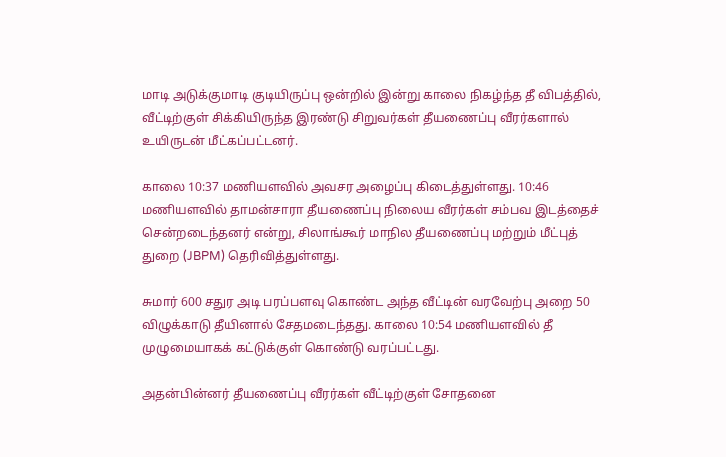மாடி அடுக்குமாடி குடியிருப்பு ஒன்றில் இன்று காலை நிகழ்ந்த தீ விபத்தில், வீட்டிற்குள் சிக்கியிருந்த இரண்டு சிறுவர்கள் தீயணைப்பு வீரர்களால் உயிருடன் மீட்கப்பட்டனர்.

காலை 10:37 மணியளவில் அவசர அழைப்பு கிடைத்துள்ளது. 10:46 மணியளவில் தாமன்சாரா தீயணைப்பு நிலைய வீரர்கள் சம்பவ இடத்தைச் சென்றடைந்தனர் என்று, சிலாங்கூர் மாநில தீயணைப்பு மற்றும் மீட்புத் துறை (JBPM) தெரிவித்துள்ளது.

சுமார் 600 சதுர அடி பரப்பளவு கொண்ட அந்த வீட்டின் வரவேற்பு அறை 50 விழுக்காடு தீயினால் சேதமடைந்தது. காலை 10:54 மணியளவில் தீ முழுமையாகக் கட்டுக்குள் கொண்டு வரப்பட்டது.

அதன்பின்னர் தீயணைப்பு வீரர்கள் வீட்டிற்குள் சோதனை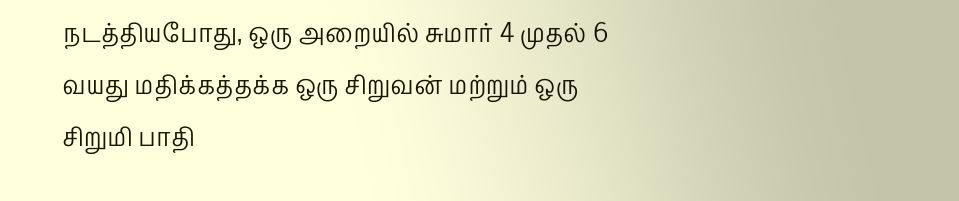நடத்தியபோது, ஒரு அறையில் சுமார் 4 முதல் 6 வயது மதிக்கத்தக்க ஒரு சிறுவன் மற்றும் ஒரு சிறுமி பாதி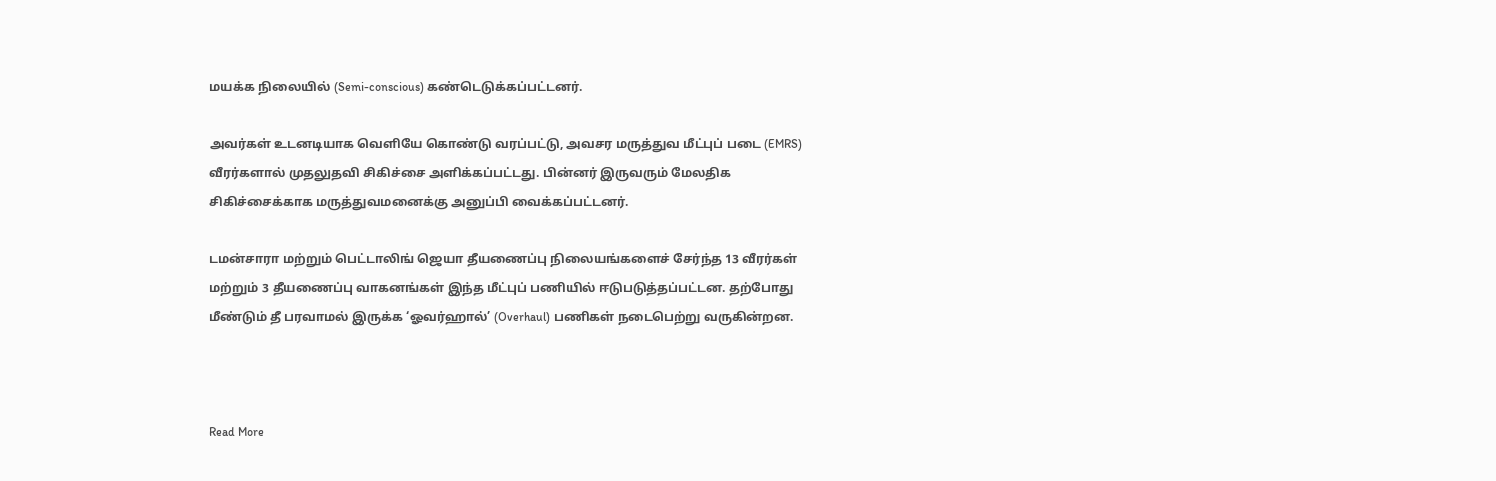மயக்க நிலையில் (Semi-conscious) கண்டெடுக்கப்பட்டனர்.

அவர்கள் உடனடியாக வெளியே கொண்டு வரப்பட்டு, அவசர மருத்துவ மீட்புப் படை (EMRS) வீரர்களால் முதலுதவி சிகிச்சை அளிக்கப்பட்டது. பின்னர் இருவரும் மேலதிக சிகிச்சைக்காக மருத்துவமனைக்கு அனுப்பி வைக்கப்பட்டனர்.

டமன்சாரா மற்றும் பெட்டாலிங் ஜெயா தீயணைப்பு நிலையங்களைச் சேர்ந்த 13 வீரர்கள் மற்றும் 3 தீயணைப்பு வாகனங்கள் இந்த மீட்புப் பணியில் ஈடுபடுத்தப்பட்டன. தற்போது மீண்டும் தீ பரவாமல் இருக்க ‘ஓவர்ஹால்’ (Overhaul) பணிகள் நடைபெற்று வருகின்றன.



Read More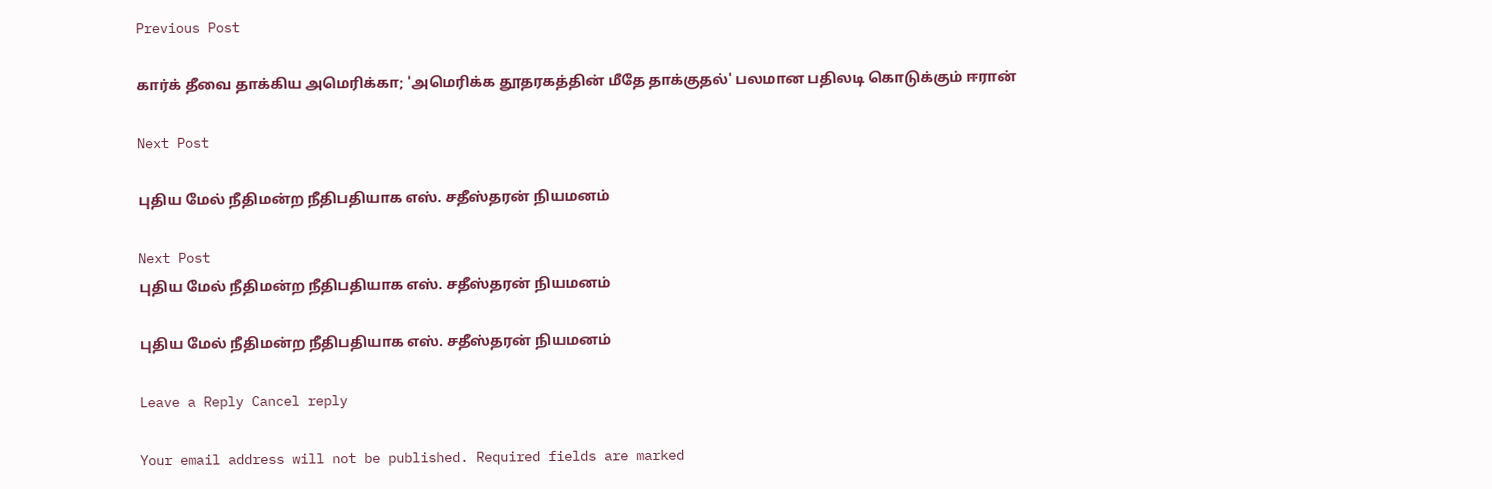Previous Post

கார்க் தீவை தாக்கிய அமெரிக்கா; 'அமெரிக்க தூதரகத்தின் மீதே தாக்குதல்' பலமான பதிலடி கொடுக்கும் ஈரான்

Next Post

புதிய மேல் நீதிமன்ற நீதிபதியாக எஸ். சதீஸ்தரன் நியமனம்

Next Post
புதிய மேல் நீதிமன்ற நீதிபதியாக எஸ். சதீஸ்தரன் நியமனம்

புதிய மேல் நீதிமன்ற நீதிபதியாக எஸ். சதீஸ்தரன் நியமனம்

Leave a Reply Cancel reply

Your email address will not be published. Required fields are marked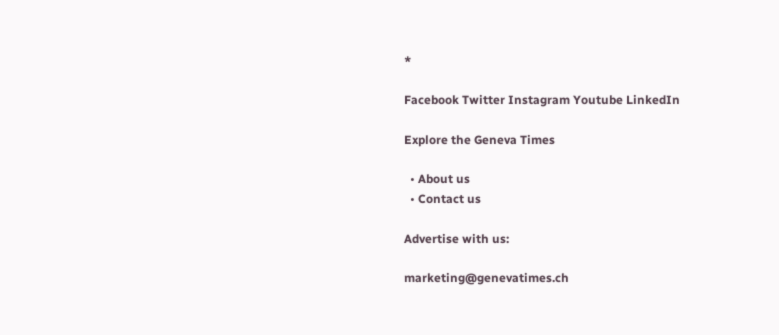*

Facebook Twitter Instagram Youtube LinkedIn

Explore the Geneva Times

  • About us
  • Contact us

Advertise with us:

marketing@genevatimes.ch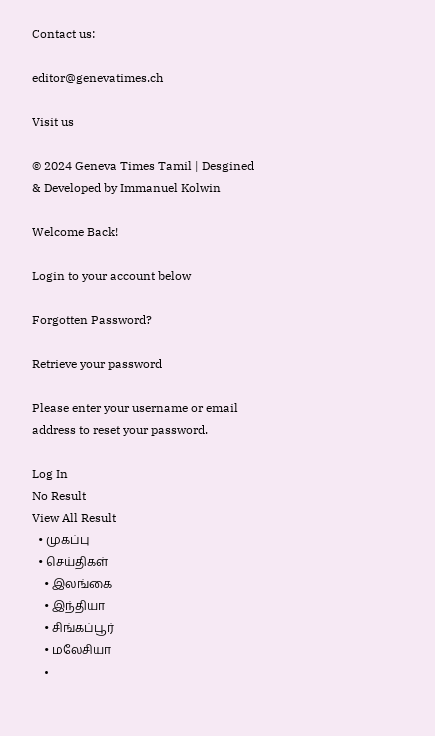Contact us:

editor@genevatimes.ch

Visit us

© 2024 Geneva Times Tamil | Desgined & Developed by Immanuel Kolwin

Welcome Back!

Login to your account below

Forgotten Password?

Retrieve your password

Please enter your username or email address to reset your password.

Log In
No Result
View All Result
  • முகப்பு
  • செய்திகள்
    • இலங்கை
    • இந்தியா
    • சிங்கப்பூர்
    • மலேசியா
    •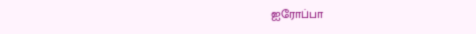ஐரோப்பா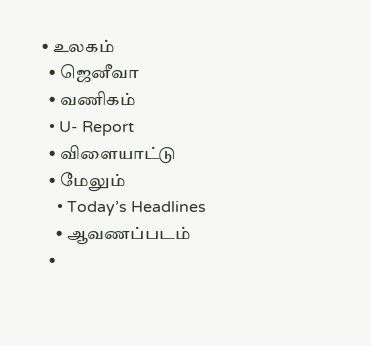• உலகம்
  • ஜெனீவா
  • வணிகம்
  • U- Report
  • விளையாட்டு
  • மேலும்
    • Today’s Headlines
    • ஆவணப்படம்
  •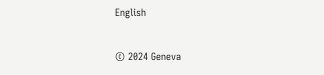English

© 2024 Geneva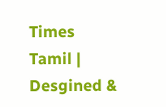Times Tamil | Desgined &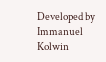Developed by Immanuel Kolwin